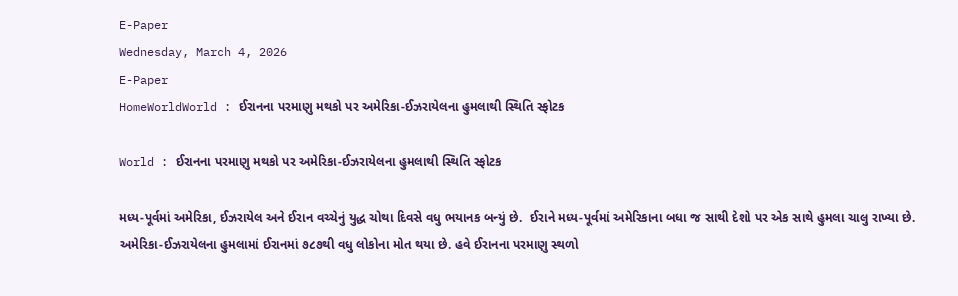E-Paper
Wednesday, March 4, 2026
E-Paper
HomeWorldWorld : ઈરાનના પરમાણુ મથકો પર અમેરિકા-ઈઝરાયેલના હુમલાથી સ્થિતિ સ્ફોટક

World : ઈરાનના પરમાણુ મથકો પર અમેરિકા-ઈઝરાયેલના હુમલાથી સ્થિતિ સ્ફોટક

મધ્ય-પૂર્વમાં અમેરિકા, ઈઝરાયેલ અને ઈરાન વચ્ચેનું યુદ્ધ ચોથા દિવસે વધુ ભયાનક બન્યું છે.  ઈરાને મધ્ય-પૂર્વમાં અમેરિકાના બધા જ સાથી દેશો પર એક સાથે હુમલા ચાલુ રાખ્યા છે. અમેરિકા-ઈઝરાયેલના હુમલામાં ઈરાનમાં ૭૮૭થી વધુ લોકોના મોત થયા છે. હવે ઈરાનના પરમાણુ સ્થળો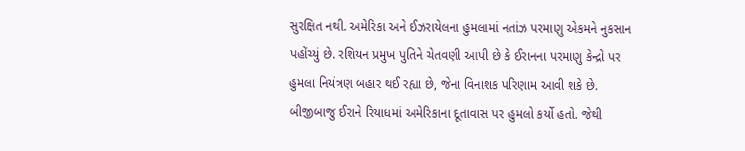સુરક્ષિત નથી. અમેરિકા અને ઈઝરાયેલના હુમલામાં નતાંઝ પરમાણુ એકમને નુકસાન પહોંચ્યું છે. રશિયન પ્રમુખ પુતિને ચેતવણી આપી છે કે ઈરાનના પરમાણુ કેન્દ્રો પર હુમલા નિયંત્રણ બહાર થઈ રહ્યા છે, જેના વિનાશક પરિણામ આવી શકે છે. બીજીબાજુ ઈરાને રિયાધમાં અમેરિકાના દૂતાવાસ પર હુમલો કર્યો હતો. જેથી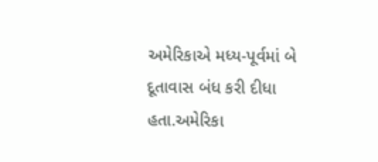અમેરિકાએ મધ્ય-પૂર્વમાં બે દૂતાવાસ બંધ કરી દીધા હતા.અમેરિકા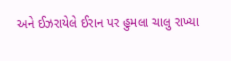અને ઈઝરાયેલે ઈરાન પર હુમલા ચાલુ રાખ્યા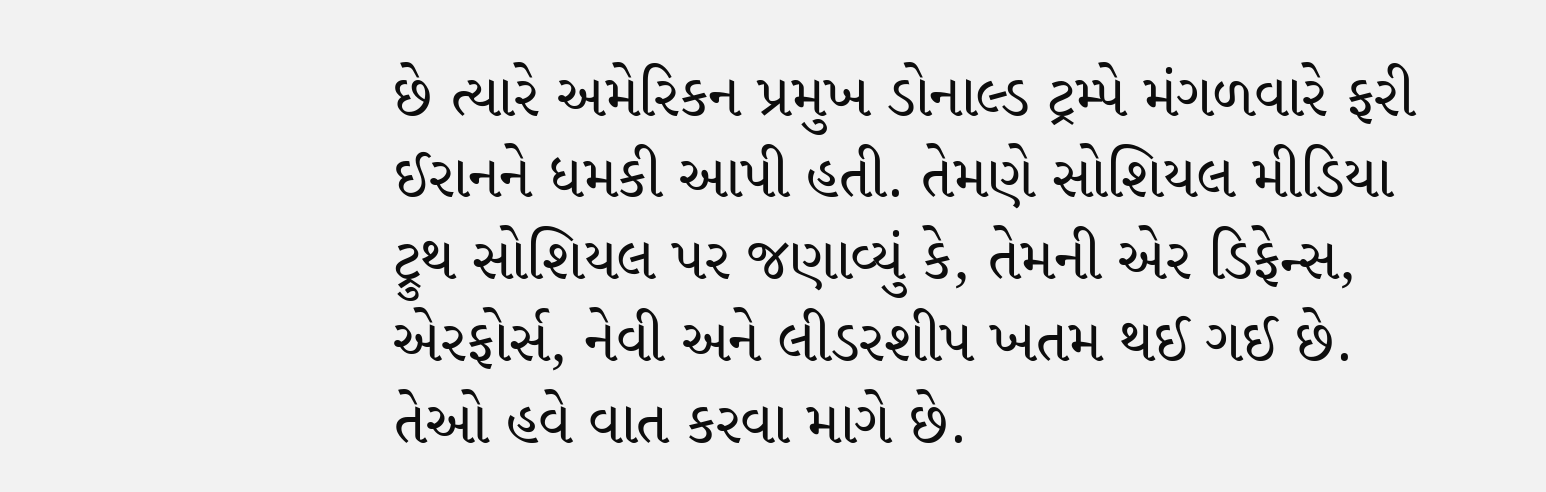છે ત્યારે અમેરિકન પ્રમુખ ડોનાલ્ડ ટ્રમ્પે મંગળવારે ફરી ઈરાનને ધમકી આપી હતી. તેમણે સોશિયલ મીડિયા ટ્રુથ સોશિયલ પર જણાવ્યું કે, તેમની એર ડિફેન્સ, એરફોર્સ, નેવી અને લીડરશીપ ખતમ થઈ ગઈ છે. તેઓ હવે વાત કરવા માગે છે.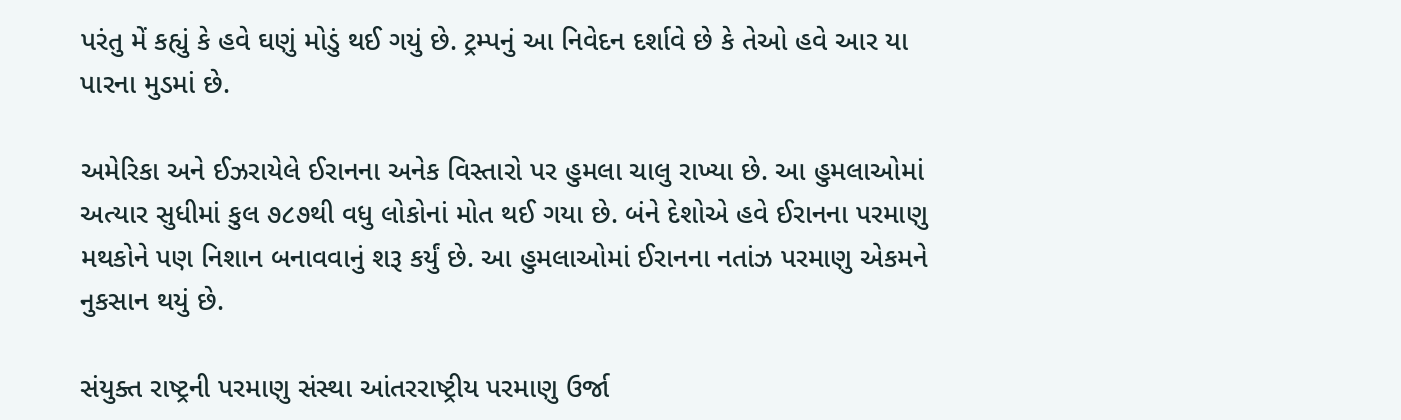પરંતુ મેં કહ્યું કે હવે ઘણું મોડું થઈ ગયું છે. ટ્રમ્પનું આ નિવેદન દર્શાવે છે કે તેઓ હવે આર યા પારના મુડમાં છે.

અમેરિકા અને ઈઝરાયેલે ઈરાનના અનેક વિસ્તારો પર હુમલા ચાલુ રાખ્યા છે. આ હુમલાઓમાં અત્યાર સુધીમાં કુલ ૭૮૭થી વધુ લોકોનાં મોત થઈ ગયા છે. બંને દેશોએ હવે ઈરાનના પરમાણુ મથકોને પણ નિશાન બનાવવાનું શરૂ કર્યું છે. આ હુમલાઓમાં ઈરાનના નતાંઝ પરમાણુ એકમને નુકસાન થયું છે.

સંયુક્ત રાષ્ટ્રની પરમાણુ સંસ્થા આંતરરાષ્ટ્રીય પરમાણુ ઉર્જા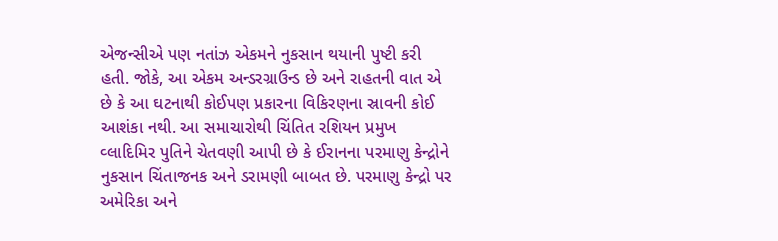એજન્સીએ પણ નતાંઝ એકમને નુકસાન થયાની પુષ્ટી કરી હતી. જોકે, આ એકમ અન્ડરગ્રાઉન્ડ છે અને રાહતની વાત એ છે કે આ ઘટનાથી કોઈપણ પ્રકારના વિકિરણના સ્રાવની કોઈ આશંકા નથી. આ સમાચારોથી ચિંતિત રશિયન પ્રમુખ વ્લાદિમિર પુતિને ચેતવણી આપી છે કે ઈરાનના પરમાણુ કેન્દ્રોને નુકસાન ચિંતાજનક અને ડરામણી બાબત છે. પરમાણુ કેન્દ્રો પર અમેરિકા અને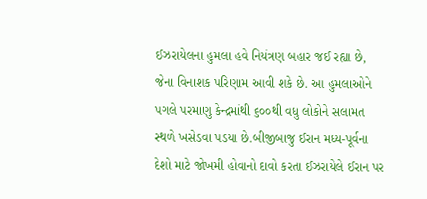ઈઝરાયેલના હુમલા હવે નિયંત્રણ બહાર જઈ રહ્યા છે, જેના વિનાશક પરિણામ આવી શકે છે. આ હુમલાઓને પગલે પરમાણુ કેન્દ્રમાંથી ૬૦૦થી વધુ લોકોને સલામત સ્થળે ખસેડવા પડયા છે.બીજીબાજુ ઈરાન મધ્ય-પૂર્વના દેશો માટે જોખમી હોવાનો દાવો કરતા ઈઝરાયેલે ઈરાન પર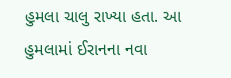હુમલા ચાલુ રાખ્યા હતા. આ હુમલામાં ઈરાનના નવા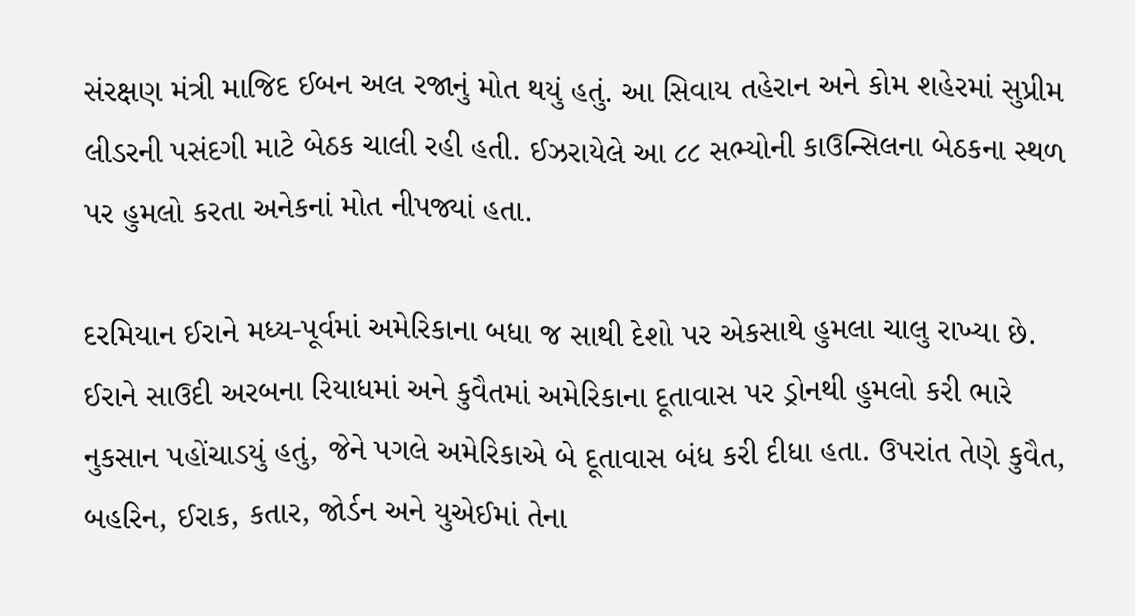સંરક્ષણ મંત્રી માજિદ ઈબન અલ રજાનું મોત થયું હતું. આ સિવાય તહેરાન અને કોમ શહેરમાં સુપ્રીમ લીડરની પસંદગી માટે બેઠક ચાલી રહી હતી. ઈઝરાયેલે આ ૮૮ સભ્યોની કાઉન્સિલના બેઠકના સ્થળ પર હુમલો કરતા અનેકનાં મોત નીપજ્યાં હતા.

દરમિયાન ઈરાને મધ્ય-પૂર્વમાં અમેરિકાના બધા જ સાથી દેશો પર એકસાથે હુમલા ચાલુ રાખ્યા છે. ઈરાને સાઉદી અરબના રિયાધમાં અને કુવૈતમાં અમેરિકાના દૂતાવાસ પર ડ્રોનથી હુમલો કરી ભારે નુકસાન પહોંચાડયું હતું, જેને પગલે અમેરિકાએ બે દૂતાવાસ બંધ કરી દીધા હતા. ઉપરાંત તેણે કુવૈત, બહરિન, ઈરાક, કતાર, જોર્ડન અને યુએઈમાં તેના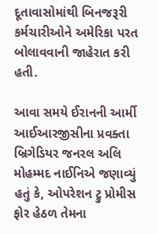દૂતાવાસોમાંથી બિનજરૂરી કર્મચારીઓને અમેરિકા પરત બોલાવવાની જાહેરાત કરી હતી.

આવા સમયે ઈરાનની આર્મી આઈઆરજીસીના પ્રવક્તા બ્રિગેડિયર જનરલ અલિ મોહમ્મદ નાઈનિએ જણાવ્યું હતું કે, ઓપરેશન ટ્રુ પ્રોમીસ ફોર હેઠળ તેમના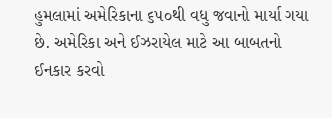હુમલામાં અમેરિકાના ૬૫૦થી વધુ જવાનો માર્યા ગયા છે. અમેરિકા અને ઈઝરાયેલ માટે આ બાબતનો ઈનકાર કરવો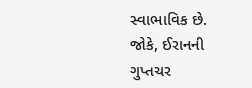સ્વાભાવિક છે. જોકે, ઈરાનની ગુપ્તચર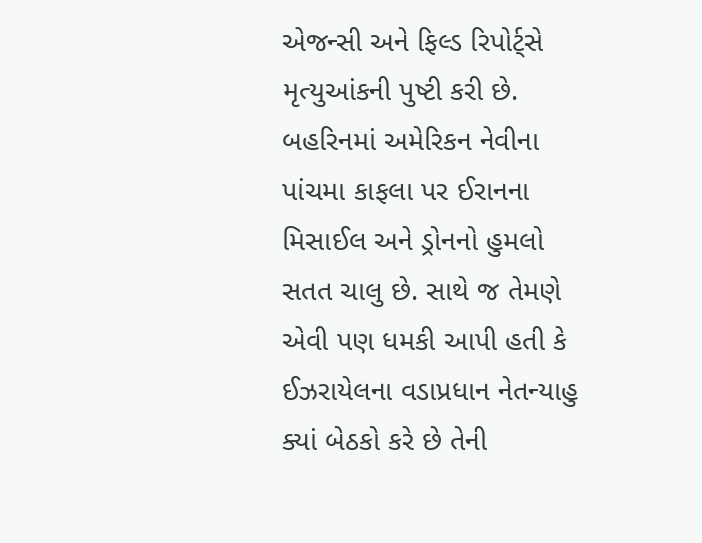એજન્સી અને ફિલ્ડ રિપોર્ટ્સે મૃત્યુઆંકની પુષ્ટી કરી છે. બહરિનમાં અમેરિકન નેવીના પાંચમા કાફલા પર ઈરાનના મિસાઈલ અને ડ્રોનનો હુમલો સતત ચાલુ છે. સાથે જ તેમણે એવી પણ ધમકી આપી હતી કે ઈઝરાયેલના વડાપ્રધાન નેતન્યાહુ ક્યાં બેઠકો કરે છે તેની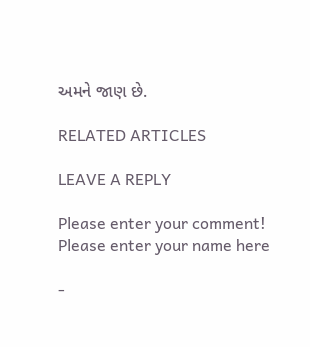અમને જાણ છે.

RELATED ARTICLES

LEAVE A REPLY

Please enter your comment!
Please enter your name here

-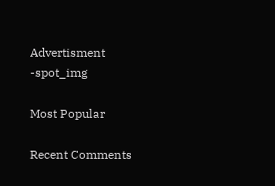Advertisment -spot_img

Most Popular

Recent Comments